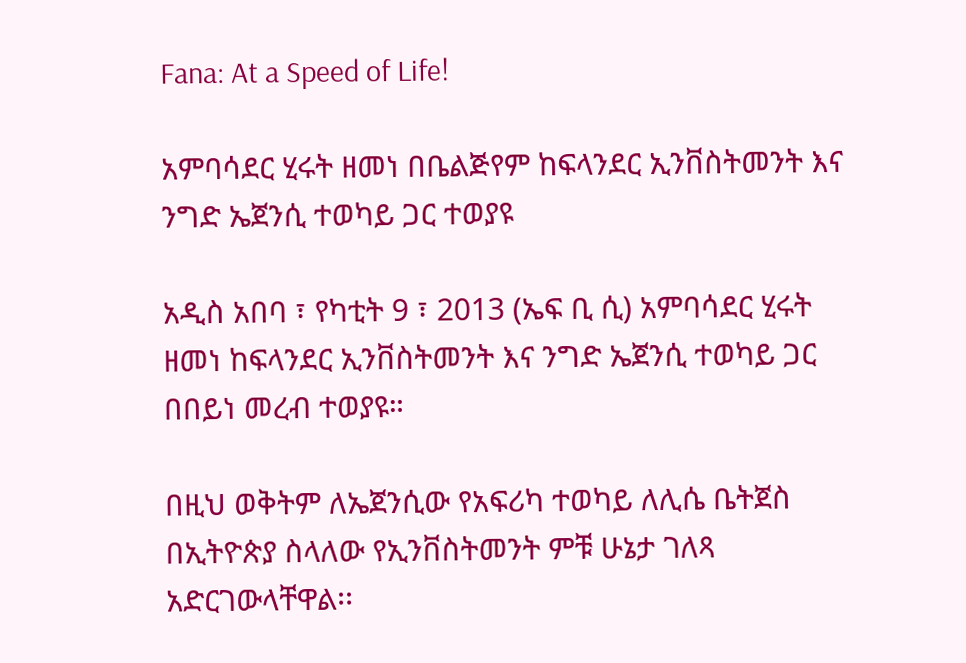Fana: At a Speed of Life!

አምባሳደር ሂሩት ዘመነ በቤልጅየም ከፍላንደር ኢንቨስትመንት እና ንግድ ኤጀንሲ ተወካይ ጋር ተወያዩ

አዲስ አበባ ፣ የካቲት 9 ፣ 2013 (ኤፍ ቢ ሲ) አምባሳደር ሂሩት ዘመነ ከፍላንደር ኢንቨስትመንት እና ንግድ ኤጀንሲ ተወካይ ጋር በበይነ መረብ ተወያዩ።

በዚህ ወቅትም ለኤጀንሲው የአፍሪካ ተወካይ ለሊሴ ቤትጀስ በኢትዮጵያ ስላለው የኢንቨስትመንት ምቹ ሁኔታ ገለጻ አድርገውላቸዋል፡፡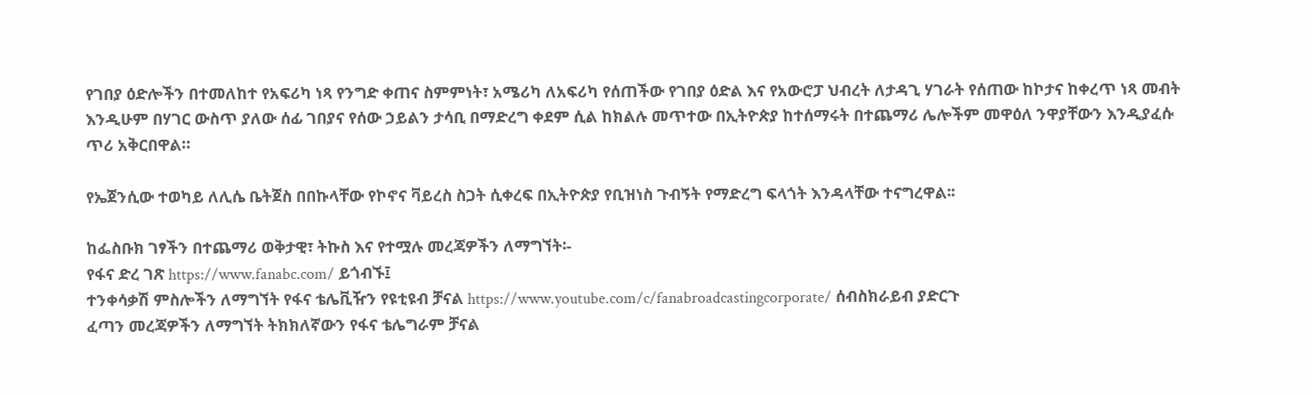የገበያ ዕድሎችን በተመለከተ የአፍሪካ ነጻ የንግድ ቀጠና ስምምነት፣ አሜሪካ ለአፍሪካ የሰጠችው የገበያ ዕድል እና የአውሮፓ ህብረት ለታዳጊ ሃገራት የሰጠው ከኮታና ከቀረጥ ነጻ መብት እንዲሁም በሃገር ውስጥ ያለው ሰፊ ገበያና የሰው ኃይልን ታሳቢ በማድረግ ቀደም ሲል ከክልሉ መጥተው በኢትዮጵያ ከተሰማሩት በተጨማሪ ሌሎችም መዋዕለ ንዋያቸውን እንዲያፈሱ ጥሪ አቅርበዋል።

የኤጀንሲው ተወካይ ለሊሴ ቤትጀስ በበኩላቸው የኮኖና ቫይረስ ስጋት ሲቀረፍ በኢትዮጵያ የቢዝነስ ጉብኝት የማድረግ ፍላጎት እንዳላቸው ተናግረዋል፡፡

ከፌስቡክ ገፃችን በተጨማሪ ወቅታዊ፣ ትኩስ እና የተሟሉ መረጃዎችን ለማግኘት፡-
የፋና ድረ ገጽ https://www.fanabc.com/ ይጎብኙ፤
ተንቀሳቃሽ ምስሎችን ለማግኘት የፋና ቴሌቪዥን የዩቲዩብ ቻናል https://www.youtube.com/c/fanabroadcastingcorporate/ ሰብስክራይብ ያድርጉ
ፈጣን መረጃዎችን ለማግኘት ትክክለኛውን የፋና ቴሌግራም ቻናል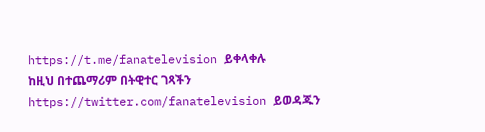https://t.me/fanatelevision ይቀላቀሉ
ከዚህ በተጨማሪም በትዊተር ገጻችን https://twitter.com/fanatelevision ይወዳጁን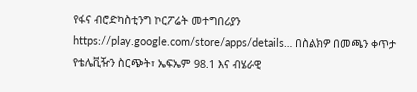የፋና ብሮድካስቲንግ ኮርፖሬት መተግበሪያን https://play.google.com/store/apps/details… በስልክዎ በመጫን ቀጥታ የቴሌቪዥን ስርጭት፣ ኤፍኤም 98.1 እና ብሄራዊ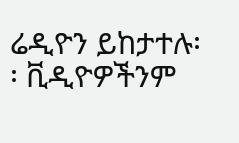ሬዲዮን ይከታተሉ፡፡ ቪዲዮዎችንም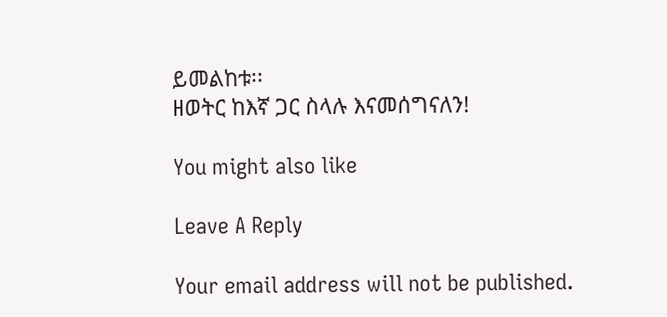ይመልከቱ፡፡
ዘወትር ከእኛ ጋር ስላሉ እናመሰግናለን!

You might also like

Leave A Reply

Your email address will not be published.